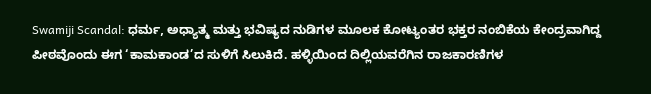Swamiji Scandal: ಧರ್ಮ, ಅಧ್ಯಾತ್ಮ ಮತ್ತು ಭವಿಷ್ಯದ ನುಡಿಗಳ ಮೂಲಕ ಕೋಟ್ಯಂತರ ಭಕ್ತರ ನಂಬಿಕೆಯ ಕೇಂದ್ರವಾಗಿದ್ದ ಪೀಠವೊಂದು ಈಗ ‘ಕಾಮಕಾಂಡ’ದ ಸುಳಿಗೆ ಸಿಲುಕಿದೆ. ಹಳ್ಳಿಯಿಂದ ದಿಲ್ಲಿಯವರೆಗಿನ ರಾಜಕಾರಣಿಗಳ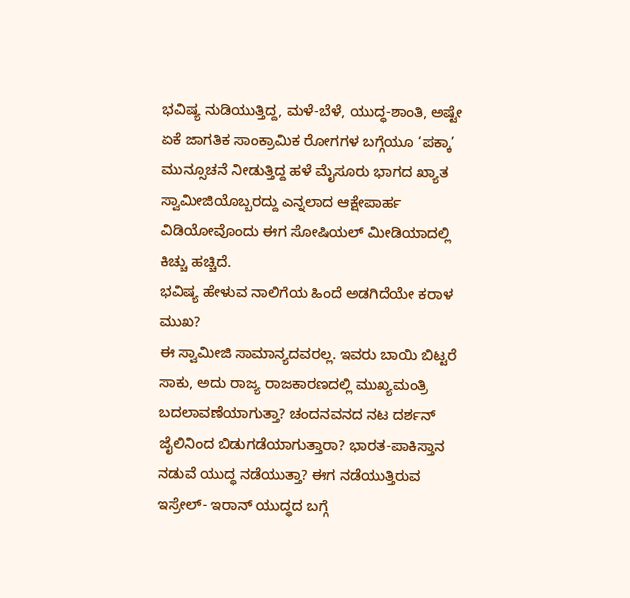ಭವಿಷ್ಯ ನುಡಿಯುತ್ತಿದ್ದ, ಮಳೆ-ಬೆಳೆ, ಯುದ್ಧ-ಶಾಂತಿ, ಅಷ್ಟೇ ಏಕೆ ಜಾಗತಿಕ ಸಾಂಕ್ರಾಮಿಕ ರೋಗಗಳ ಬಗ್ಗೆಯೂ ‘ಪಕ್ಕಾ’ ಮುನ್ಸೂಚನೆ ನೀಡುತ್ತಿದ್ದ ಹಳೆ ಮೈಸೂರು ಭಾಗದ ಖ್ಯಾತ ಸ್ವಾಮೀಜಿಯೊಬ್ಬರದ್ದು ಎನ್ನಲಾದ ಆಕ್ಷೇಪಾರ್ಹ ವಿಡಿಯೋವೊಂದು ಈಗ ಸೋಷಿಯಲ್ ಮೀಡಿಯಾದಲ್ಲಿ ಕಿಚ್ಚು ಹಚ್ಚಿದೆ.
ಭವಿಷ್ಯ ಹೇಳುವ ನಾಲಿಗೆಯ ಹಿಂದೆ ಅಡಗಿದೆಯೇ ಕರಾಳ ಮುಖ?
ಈ ಸ್ವಾಮೀಜಿ ಸಾಮಾನ್ಯದವರಲ್ಲ. ಇವರು ಬಾಯಿ ಬಿಟ್ಟರೆ ಸಾಕು, ಅದು ರಾಜ್ಯ ರಾಜಕಾರಣದಲ್ಲಿ ಮುಖ್ಯಮಂತ್ರಿ ಬದಲಾವಣೆಯಾಗುತ್ತಾ? ಚಂದನವನದ ನಟ ದರ್ಶನ್ ಜೈಲಿನಿಂದ ಬಿಡುಗಡೆಯಾಗುತ್ತಾರಾ? ಭಾರತ-ಪಾಕಿಸ್ತಾನ ನಡುವೆ ಯುದ್ಧ ನಡೆಯುತ್ತಾ? ಈಗ ನಡೆಯುತ್ತಿರುವ ಇಸ್ರೇಲ್- ಇರಾನ್ ಯುದ್ಧದ ಬಗ್ಗೆ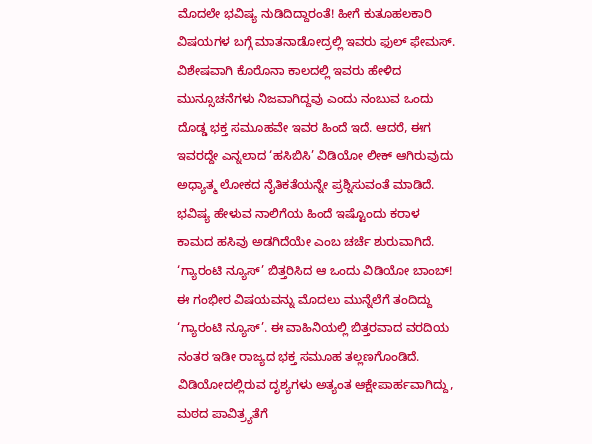ಮೊದಲೇ ಭವಿಷ್ಯ ನುಡಿದಿದ್ದಾರಂತೆ! ಹೀಗೆ ಕುತೂಹಲಕಾರಿ ವಿಷಯಗಳ ಬಗ್ಗೆ ಮಾತನಾಡೋದ್ರಲ್ಲಿ ಇವರು ಫುಲ್ ಫೇಮಸ್. ವಿಶೇಷವಾಗಿ ಕೊರೊನಾ ಕಾಲದಲ್ಲಿ ಇವರು ಹೇಳಿದ ಮುನ್ಸೂಚನೆಗಳು ನಿಜವಾಗಿದ್ದವು ಎಂದು ನಂಬುವ ಒಂದು ದೊಡ್ಡ ಭಕ್ತ ಸಮೂಹವೇ ಇವರ ಹಿಂದೆ ಇದೆ. ಆದರೆ, ಈಗ ಇವರದ್ದೇ ಎನ್ನಲಾದ ‘ಹಸಿಬಿಸಿ’ ವಿಡಿಯೋ ಲೀಕ್ ಆಗಿರುವುದು ಅಧ್ಯಾತ್ಮ ಲೋಕದ ನೈತಿಕತೆಯನ್ನೇ ಪ್ರಶ್ನಿಸುವಂತೆ ಮಾಡಿದೆ. ಭವಿಷ್ಯ ಹೇಳುವ ನಾಲಿಗೆಯ ಹಿಂದೆ ಇಷ್ಟೊಂದು ಕರಾಳ ಕಾಮದ ಹಸಿವು ಅಡಗಿದೆಯೇ ಎಂಬ ಚರ್ಚೆ ಶುರುವಾಗಿದೆ.
‘ಗ್ಯಾರಂಟಿ ನ್ಯೂಸ್’ ಬಿತ್ತರಿಸಿದ ಆ ಒಂದು ವಿಡಿಯೋ ಬಾಂಬ್!
ಈ ಗಂಭೀರ ವಿಷಯವನ್ನು ಮೊದಲು ಮುನ್ನೆಲೆಗೆ ತಂದಿದ್ದು ‘ಗ್ಯಾರಂಟಿ ನ್ಯೂಸ್’. ಈ ವಾಹಿನಿಯಲ್ಲಿ ಬಿತ್ತರವಾದ ವರದಿಯ ನಂತರ ಇಡೀ ರಾಜ್ಯದ ಭಕ್ತ ಸಮೂಹ ತಲ್ಲಣಗೊಂಡಿದೆ. ವಿಡಿಯೋದಲ್ಲಿರುವ ದೃಶ್ಯಗಳು ಅತ್ಯಂತ ಆಕ್ಷೇಪಾರ್ಹವಾಗಿದ್ದು, ಮಠದ ಪಾವಿತ್ರ್ಯತೆಗೆ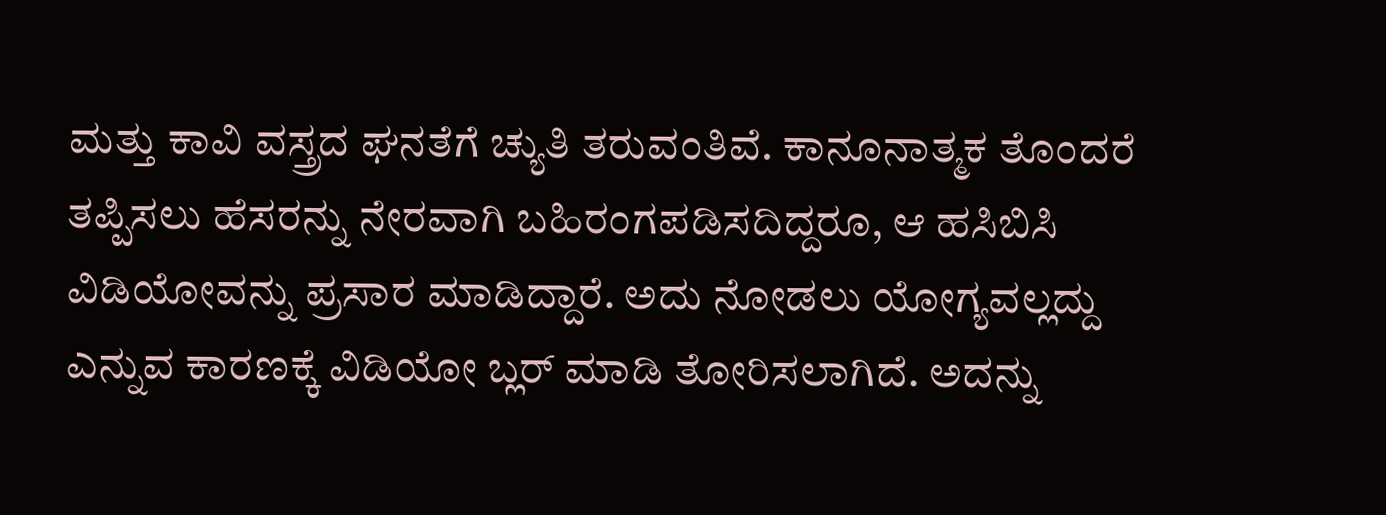ಮತ್ತು ಕಾವಿ ವಸ್ತ್ರದ ಘನತೆಗೆ ಚ್ಯುತಿ ತರುವಂತಿವೆ. ಕಾನೂನಾತ್ಮಕ ತೊಂದರೆ ತಪ್ಪಿಸಲು ಹೆಸರನ್ನು ನೇರವಾಗಿ ಬಹಿರಂಗಪಡಿಸದಿದ್ದರೂ, ಆ ಹಸಿಬಿಸಿ ವಿಡಿಯೋವನ್ನು ಪ್ರಸಾರ ಮಾಡಿದ್ದಾರೆ. ಅದು ನೋಡಲು ಯೋಗ್ಯವಲ್ಲದ್ದು ಎನ್ನುವ ಕಾರಣಕ್ಕೆ ವಿಡಿಯೋ ಬ್ಲರ್ ಮಾಡಿ ತೋರಿಸಲಾಗಿದೆ. ಅದನ್ನು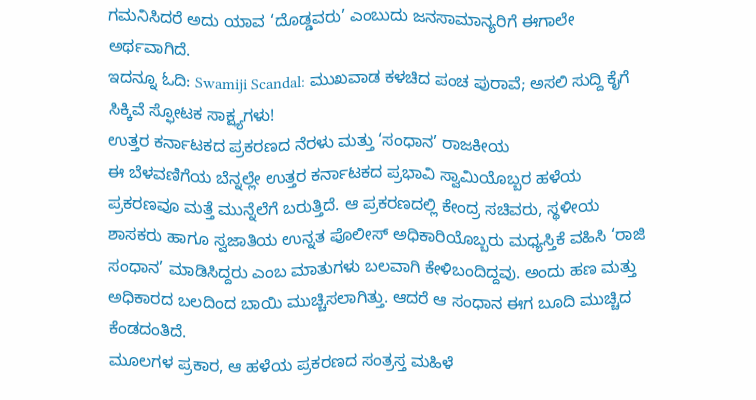ಗಮನಿಸಿದರೆ ಅದು ಯಾವ ‘ದೊಡ್ಡವರು’ ಎಂಬುದು ಜನಸಾಮಾನ್ಯರಿಗೆ ಈಗಾಲೇ ಅರ್ಥವಾಗಿದೆ.
ಇದನ್ನೂ ಓದಿ: Swamiji Scandal: ಮುಖವಾಡ ಕಳಚಿದ ಪಂಚ ಪುರಾವೆ; ಅಸಲಿ ಸುದ್ದಿ ಕೈಗೆ ಸಿಕ್ಕಿವೆ ಸ್ಫೋಟಕ ಸಾಕ್ಷ್ಯಗಳು!
ಉತ್ತರ ಕರ್ನಾಟಕದ ಪ್ರಕರಣದ ನೆರಳು ಮತ್ತು ‘ಸಂಧಾನ’ ರಾಜಕೀಯ
ಈ ಬೆಳವಣಿಗೆಯ ಬೆನ್ನಲ್ಲೇ ಉತ್ತರ ಕರ್ನಾಟಕದ ಪ್ರಭಾವಿ ಸ್ವಾಮಿಯೊಬ್ಬರ ಹಳೆಯ ಪ್ರಕರಣವೂ ಮತ್ತೆ ಮುನ್ನೆಲೆಗೆ ಬರುತ್ತಿದೆ. ಆ ಪ್ರಕರಣದಲ್ಲಿ ಕೇಂದ್ರ ಸಚಿವರು, ಸ್ಥಳೀಯ ಶಾಸಕರು ಹಾಗೂ ಸ್ವಜಾತಿಯ ಉನ್ನತ ಪೊಲೀಸ್ ಅಧಿಕಾರಿಯೊಬ್ಬರು ಮಧ್ಯಸ್ತಿಕೆ ವಹಿಸಿ ‘ರಾಜಿ ಸಂಧಾನ’ ಮಾಡಿಸಿದ್ದರು ಎಂಬ ಮಾತುಗಳು ಬಲವಾಗಿ ಕೇಳಿಬಂದಿದ್ದವು. ಅಂದು ಹಣ ಮತ್ತು ಅಧಿಕಾರದ ಬಲದಿಂದ ಬಾಯಿ ಮುಚ್ಚಿಸಲಾಗಿತ್ತು. ಆದರೆ ಆ ಸಂಧಾನ ಈಗ ಬೂದಿ ಮುಚ್ಚಿದ ಕೆಂಡದಂತಿದೆ.
ಮೂಲಗಳ ಪ್ರಕಾರ, ಆ ಹಳೆಯ ಪ್ರಕರಣದ ಸಂತ್ರಸ್ತ ಮಹಿಳೆ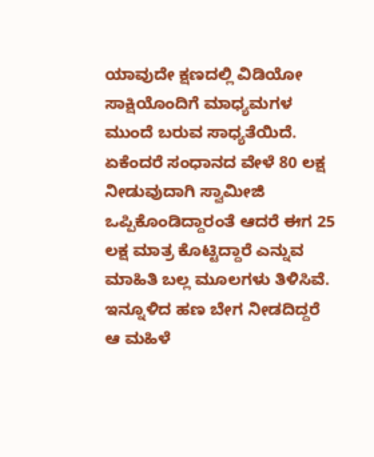ಯಾವುದೇ ಕ್ಷಣದಲ್ಲಿ ವಿಡಿಯೋ ಸಾಕ್ಷಿಯೊಂದಿಗೆ ಮಾಧ್ಯಮಗಳ ಮುಂದೆ ಬರುವ ಸಾಧ್ಯತೆಯಿದೆ. ಏಕೆಂದರೆ ಸಂಧಾನದ ವೇಳೆ 80 ಲಕ್ಷ ನೀಡುವುದಾಗಿ ಸ್ವಾಮೀಜಿ ಒಪ್ಪಿಕೊಂಡಿದ್ದಾರಂತೆ ಆದರೆ ಈಗ 25 ಲಕ್ಷ ಮಾತ್ರ ಕೊಟ್ಟಿದ್ದಾರೆ ಎನ್ನುವ ಮಾಹಿತಿ ಬಲ್ಲ ಮೂಲಗಳು ತಿಳಿಸಿವೆ. ಇನ್ನೂಳಿದ ಹಣ ಬೇಗ ನೀಡದಿದ್ದರೆ ಆ ಮಹಿಳೆ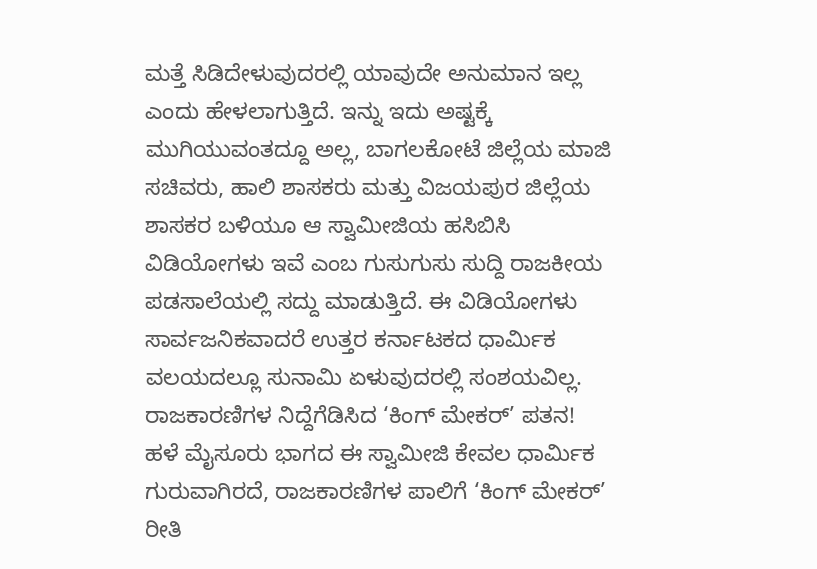ಮತ್ತೆ ಸಿಡಿದೇಳುವುದರಲ್ಲಿ ಯಾವುದೇ ಅನುಮಾನ ಇಲ್ಲ ಎಂದು ಹೇಳಲಾಗುತ್ತಿದೆ. ಇನ್ನು ಇದು ಅಷ್ಟಕ್ಕೆ ಮುಗಿಯುವಂತದ್ದೂ ಅಲ್ಲ, ಬಾಗಲಕೋಟೆ ಜಿಲ್ಲೆಯ ಮಾಜಿ ಸಚಿವರು, ಹಾಲಿ ಶಾಸಕರು ಮತ್ತು ವಿಜಯಪುರ ಜಿಲ್ಲೆಯ ಶಾಸಕರ ಬಳಿಯೂ ಆ ಸ್ವಾಮೀಜಿಯ ಹಸಿಬಿಸಿ ವಿಡಿಯೋಗಳು ಇವೆ ಎಂಬ ಗುಸುಗುಸು ಸುದ್ದಿ ರಾಜಕೀಯ ಪಡಸಾಲೆಯಲ್ಲಿ ಸದ್ದು ಮಾಡುತ್ತಿದೆ. ಈ ವಿಡಿಯೋಗಳು ಸಾರ್ವಜನಿಕವಾದರೆ ಉತ್ತರ ಕರ್ನಾಟಕದ ಧಾರ್ಮಿಕ ವಲಯದಲ್ಲೂ ಸುನಾಮಿ ಏಳುವುದರಲ್ಲಿ ಸಂಶಯವಿಲ್ಲ.
ರಾಜಕಾರಣಿಗಳ ನಿದ್ದೆಗೆಡಿಸಿದ ‘ಕಿಂಗ್ ಮೇಕರ್’ ಪತನ!
ಹಳೆ ಮೈಸೂರು ಭಾಗದ ಈ ಸ್ವಾಮೀಜಿ ಕೇವಲ ಧಾರ್ಮಿಕ ಗುರುವಾಗಿರದೆ, ರಾಜಕಾರಣಿಗಳ ಪಾಲಿಗೆ ‘ಕಿಂಗ್ ಮೇಕರ್’ ರೀತಿ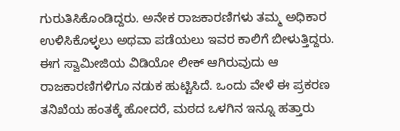ಗುರುತಿಸಿಕೊಂಡಿದ್ದರು. ಅನೇಕ ರಾಜಕಾರಣಿಗಳು ತಮ್ಮ ಅಧಿಕಾರ ಉಳಿಸಿಕೊಳ್ಳಲು ಅಥವಾ ಪಡೆಯಲು ಇವರ ಕಾಲಿಗೆ ಬೀಳುತ್ತಿದ್ದರು. ಈಗ ಸ್ವಾಮೀಜಿಯ ವಿಡಿಯೋ ಲೀಕ್ ಆಗಿರುವುದು ಆ ರಾಜಕಾರಣಿಗಳಿಗೂ ನಡುಕ ಹುಟ್ಟಿಸಿದೆ. ಒಂದು ವೇಳೆ ಈ ಪ್ರಕರಣ ತನಿಖೆಯ ಹಂತಕ್ಕೆ ಹೋದರೆ, ಮಠದ ಒಳಗಿನ ಇನ್ನೂ ಹತ್ತಾರು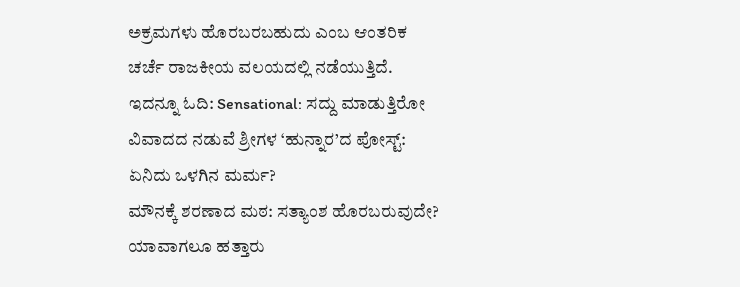ಅಕ್ರಮಗಳು ಹೊರಬರಬಹುದು ಎಂಬ ಆಂತರಿಕ ಚರ್ಚೆ ರಾಜಕೀಯ ವಲಯದಲ್ಲಿ ನಡೆಯುತ್ತಿದೆ.
ಇದನ್ನೂ ಓದಿ: Sensational: ಸದ್ದು ಮಾಡುತ್ತಿರೋ ವಿವಾದದ ನಡುವೆ ಶ್ರೀಗಳ ‘ಹುನ್ನಾರ’ದ ಪೋಸ್ಟ್: ಏನಿದು ಒಳಗಿನ ಮರ್ಮ?
ಮೌನಕ್ಕೆ ಶರಣಾದ ಮಠ: ಸತ್ಯಾಂಶ ಹೊರಬರುವುದೇ?
ಯಾವಾಗಲೂ ಹತ್ತಾರು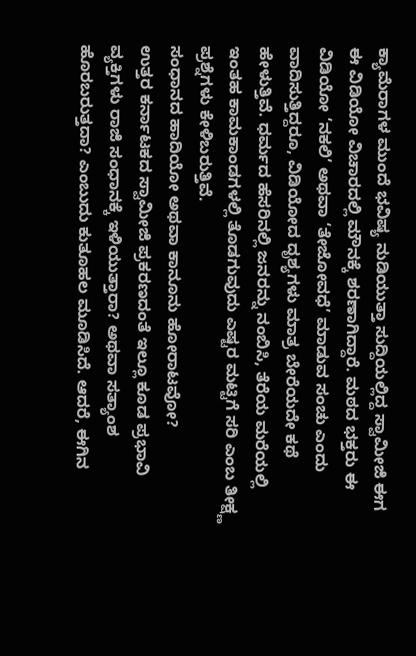ಕ್ಯಾಮೆರಾಗಳ ಮುಂದೆ ಭವಿಷ್ಯ ನುಡಿಯುತ್ತಾ ಸುದ್ದಿಯಲ್ಲಿದ್ದ ಸ್ವಾಮೀಜಿ ಈಗ ಈ ವಿಡಿಯೋ ವಿಚಾರದಲ್ಲಿ ಮೌನಕ್ಕೆ ಶರಣಾಗಿದ್ದಾರೆ. ಮಠದ ಭಕ್ತರು ಈ ವಿಡಿಯೋ ‘ನಕಲಿ’ ಅಥವಾ ‘ತೇಜೋವಧೆ’ ಮಾಡುವ ಸಂಚು ಎಂದು ವಾದಿಸುತ್ತಿದ್ದರೂ, ವಿಡಿಯೋದ ದೃಶ್ಯಗಳು ಮಾತ್ರ ಬೇರೆಯದೇ ಕಥೆ ಹೇಳುತ್ತಿವೆ. ಧರ್ಮದ ಹೆಸರಿನಲ್ಲಿ ಜನರನ್ನು ನಂಬಿಸಿ, ತೆರೆಯ ಮರೆಯಲ್ಲಿ ಇಂತಹ ಕಾಮಕಾಂಡಗಳಲ್ಲಿ ತೊಡಗುವುದು ಎಷ್ಟರ ಮಟ್ಟಿಗೆ ಸರಿ ಎಂಬ ತೀಕ್ಷ್ಣ ಪ್ರಶ್ನೆಗಳು ಕೇಳಿಬರುತ್ತಿವೆ.
ಸಂಧಾನದ ಹಾದಿಯೋ ಅಥವಾ ಕಾನೂನು ಹೋರಾಟವೋ?
ಉತ್ತರ ಕರ್ನಾಟಕದ ಸ್ವಾಮೀಜಿ ಪ್ರಕರಣದಂತೆ ಇಲ್ಲೂ ಕೂಡ ಪ್ರಭಾವಿ ವ್ಯಕ್ತಿಗಳು ರಾಜಿ ಸಂಧಾನಕ್ಕೆ ಇಳಿಯುತ್ತಾರಾ? ಅಥವಾ ಸತ್ಯಾಂಶ ಹೊರಬರುತ್ತದಾ? ಎಂಬುದು ಕುತೂಹಲ ಮೂಡಿಸಿದೆ. ಆದರೆ, ಈಗಿನ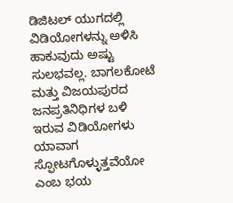ಡಿಜಿಟಲ್ ಯುಗದಲ್ಲಿ ವಿಡಿಯೋಗಳನ್ನು ಅಳಿಸಿ ಹಾಕುವುದು ಅಷ್ಟು ಸುಲಭವಲ್ಲ. ಬಾಗಲಕೋಟೆ ಮತ್ತು ವಿಜಯಪುರದ ಜನಪ್ರತಿನಿಧಿಗಳ ಬಳಿ ಇರುವ ವಿಡಿಯೋಗಳು ಯಾವಾಗ ಸ್ಫೋಟಗೊಳ್ಳುತ್ತವೆಯೋ ಎಂಬ ಭಯ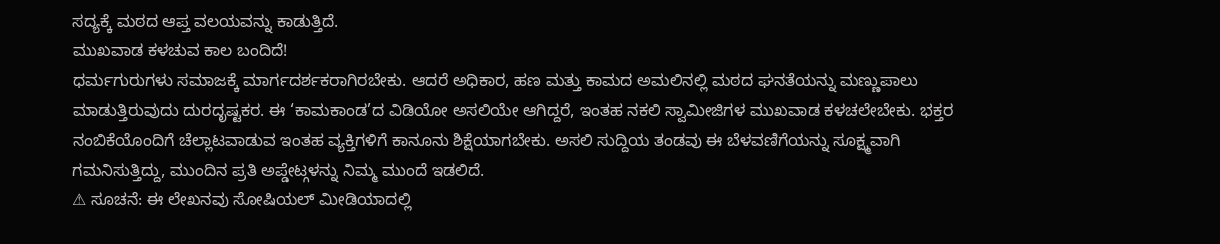ಸದ್ಯಕ್ಕೆ ಮಠದ ಆಪ್ತ ವಲಯವನ್ನು ಕಾಡುತ್ತಿದೆ.
ಮುಖವಾಡ ಕಳಚುವ ಕಾಲ ಬಂದಿದೆ!
ಧರ್ಮಗುರುಗಳು ಸಮಾಜಕ್ಕೆ ಮಾರ್ಗದರ್ಶಕರಾಗಿರಬೇಕು. ಆದರೆ ಅಧಿಕಾರ, ಹಣ ಮತ್ತು ಕಾಮದ ಅಮಲಿನಲ್ಲಿ ಮಠದ ಘನತೆಯನ್ನು ಮಣ್ಣುಪಾಲು ಮಾಡುತ್ತಿರುವುದು ದುರದೃಷ್ಟಕರ. ಈ ‘ಕಾಮಕಾಂಡ’ದ ವಿಡಿಯೋ ಅಸಲಿಯೇ ಆಗಿದ್ದರೆ, ಇಂತಹ ನಕಲಿ ಸ್ವಾಮೀಜಿಗಳ ಮುಖವಾಡ ಕಳಚಲೇಬೇಕು. ಭಕ್ತರ ನಂಬಿಕೆಯೊಂದಿಗೆ ಚೆಲ್ಲಾಟವಾಡುವ ಇಂತಹ ವ್ಯಕ್ತಿಗಳಿಗೆ ಕಾನೂನು ಶಿಕ್ಷೆಯಾಗಬೇಕು. ಅಸಲಿ ಸುದ್ದಿಯ ತಂಡವು ಈ ಬೆಳವಣಿಗೆಯನ್ನು ಸೂಕ್ಷ್ಮವಾಗಿ ಗಮನಿಸುತ್ತಿದ್ದು, ಮುಂದಿನ ಪ್ರತಿ ಅಪ್ಡೇಟ್ಗಳನ್ನು ನಿಮ್ಮ ಮುಂದೆ ಇಡಲಿದೆ.
⚠ ಸೂಚನೆ: ಈ ಲೇಖನವು ಸೋಷಿಯಲ್ ಮೀಡಿಯಾದಲ್ಲಿ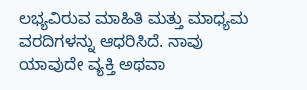ಲಭ್ಯವಿರುವ ಮಾಹಿತಿ ಮತ್ತು ಮಾಧ್ಯಮ ವರದಿಗಳನ್ನು ಆಧರಿಸಿದೆ. ನಾವು ಯಾವುದೇ ವ್ಯಕ್ತಿ ಅಥವಾ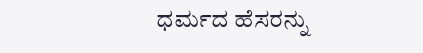ಧರ್ಮದ ಹೆಸರನ್ನು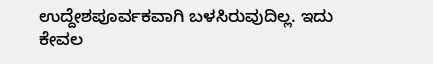ಉದ್ದೇಶಪೂರ್ವಕವಾಗಿ ಬಳಸಿರುವುದಿಲ್ಲ. ಇದು ಕೇವಲ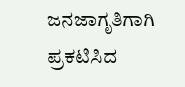ಜನಜಾಗೃತಿಗಾಗಿ ಪ್ರಕಟಿಸಿದ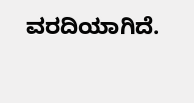ವರದಿಯಾಗಿದೆ.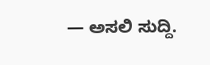— ಅಸಲಿ ಸುದ್ದಿ.